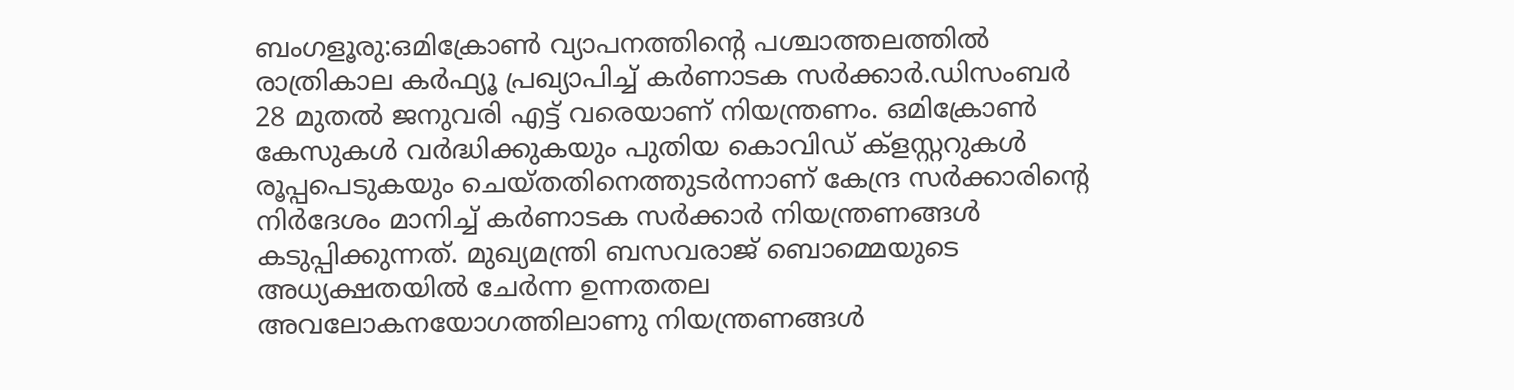ബംഗളൂരു:ഒമിക്രോൺ വ്യാപനത്തിന്റെ പശ്ചാത്തലത്തിൽ രാത്രികാല കർഫ്യൂ പ്രഖ്യാപിച്ച് കർണാടക സർക്കാർ.ഡിസംബർ 28 മുതൽ ജനുവരി എട്ട് വരെയാണ് നിയന്ത്രണം. ഒമിക്രോൺ കേസുകൾ വർദ്ധിക്കുകയും പുതിയ കൊവിഡ് ക്ളസ്റ്ററുകൾ രൂപ്പപെടുകയും ചെയ്തതിനെത്തുടർന്നാണ് കേന്ദ്ര സർക്കാരിന്റെ നിർദേശം മാനിച്ച് കർണാടക സർക്കാർ നിയന്ത്രണങ്ങൾ കടുപ്പിക്കുന്നത്. മുഖ്യമന്ത്രി ബസവരാജ് ബൊമ്മെയുടെ അധ്യക്ഷതയിൽ ചേർന്ന ഉന്നതതല അവലോകനയോഗത്തിലാണു നിയന്ത്രണങ്ങൾ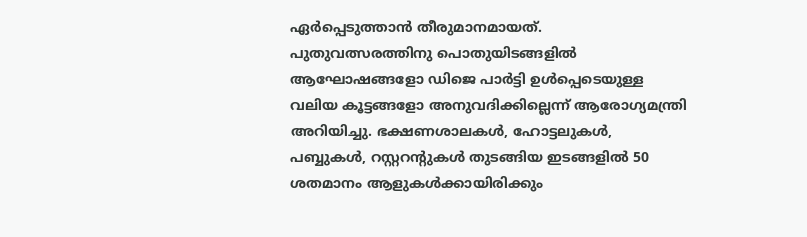ഏർപ്പെടുത്താൻ തീരുമാനമായത്.
പുതുവത്സരത്തിനു പൊതുയിടങ്ങളിൽ ആഘോഷങ്ങളോ ഡിജെ പാർട്ടി ഉൾപ്പെടെയുള്ള വലിയ കൂട്ടങ്ങളോ അനുവദിക്കില്ലെന്ന് ആരോഗ്യമന്ത്രി അറിയിച്ചു. ഭക്ഷണശാലകൾ, ഹോട്ടലുകൾ, പബ്ബുകൾ, റസ്റ്ററന്റുകൾ തുടങ്ങിയ ഇടങ്ങളിൽ 50 ശതമാനം ആളുകൾക്കായിരിക്കും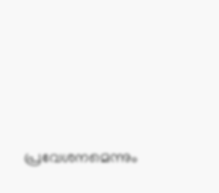പ്രവേശനമെന്നും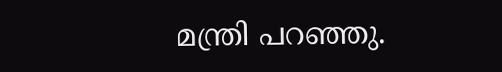മന്ത്രി പറഞ്ഞു.